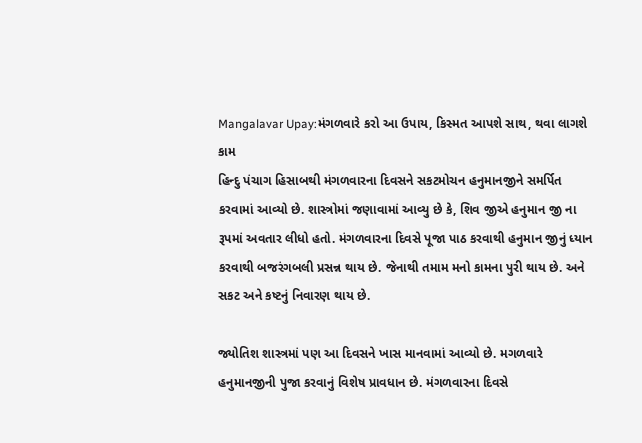Mangalavar Upay:મંગળવારે કરો આ ઉપાય, કિસ્મત આપશે સાથ, થવા લાગશે કામ
હિન્દુ પંચાગ હિસાબથી મંગળવારના દિવસને સકટમોચન હનુમાનજીને સમર્પિત કરવામાં આવ્યો છે. શાસ્ત્રોમાં જણાવામાં આવ્યુ છે કે, શિવ જીએ હનુમાન જી ના રૂપમાં અવતાર લીધો હતો. મંગળવારના દિવસે પૂજા પાઠ કરવાથી હનુમાન જીનું ધ્યાન કરવાથી બજરંગબલી પ્રસન્ન થાય છે. જેનાથી તમામ મનો કામના પુરી થાય છે. અને સકટ અને કષ્ટનું નિવારણ થાય છે.

જ્યોતિશ શાસ્ત્રમાં પણ આ દિવસને ખાસ માનવામાં આવ્યો છે. મગળવારે હનુમાનજીની પુજા કરવાનું વિશેષ પ્રાવધાન છે. મંગળવારના દિવસે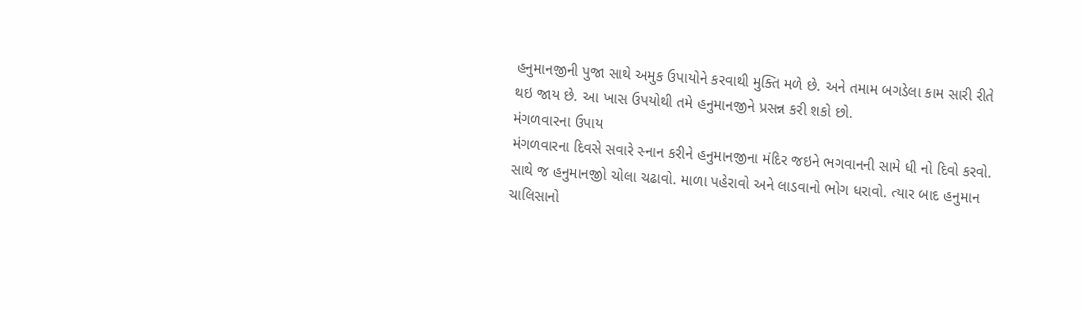હનુમાનજીની પુજા સાથે અમુક ઉપાયોને કરવાથી મુક્તિ મળે છે. અને તમામ બગડેલા કામ સારી રીતે થઇ જાય છે. આ ખાસ ઉપયોથી તમે હનુમાનજીને પ્રસન્ન કરી શકો છો.
મંગળવારના ઉપાય
મંગળવારના દિવસે સવારે સ્નાન કરીને હનુમાનજીના મંદિર જઇને ભગવાનની સામે ધી નો દિવો કરવો. સાથે જ હનુમાનજીો ચોલા ચઢાવો. માળા પહેરાવો અને લાડવાનો ભોગ ધરાવો. ત્યાર બાદ હનુમાન ચાલિસાનો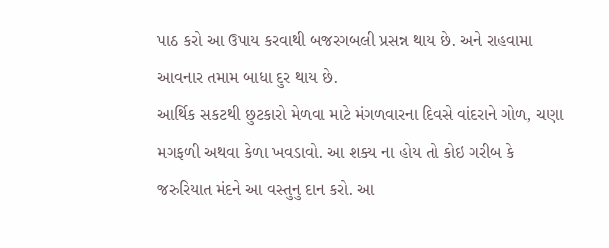પાઠ કરો આ ઉપાય કરવાથી બજરગબલી પ્રસન્ન થાય છે. અને રાહવામા આવનાર તમામ બાધા દુર થાય છે.
આર્થિક સકટથી છુટકારો મેળવા માટે મંગળવારના દિવસે વાંદરાને ગોળ, ચણા મગફળી અથવા કેળા ખવડાવો. આ શક્ય ના હોય તો કોઇ ગરીબ કે જરુરિયાત મંદને આ વસ્તુનુ દાન કરો. આ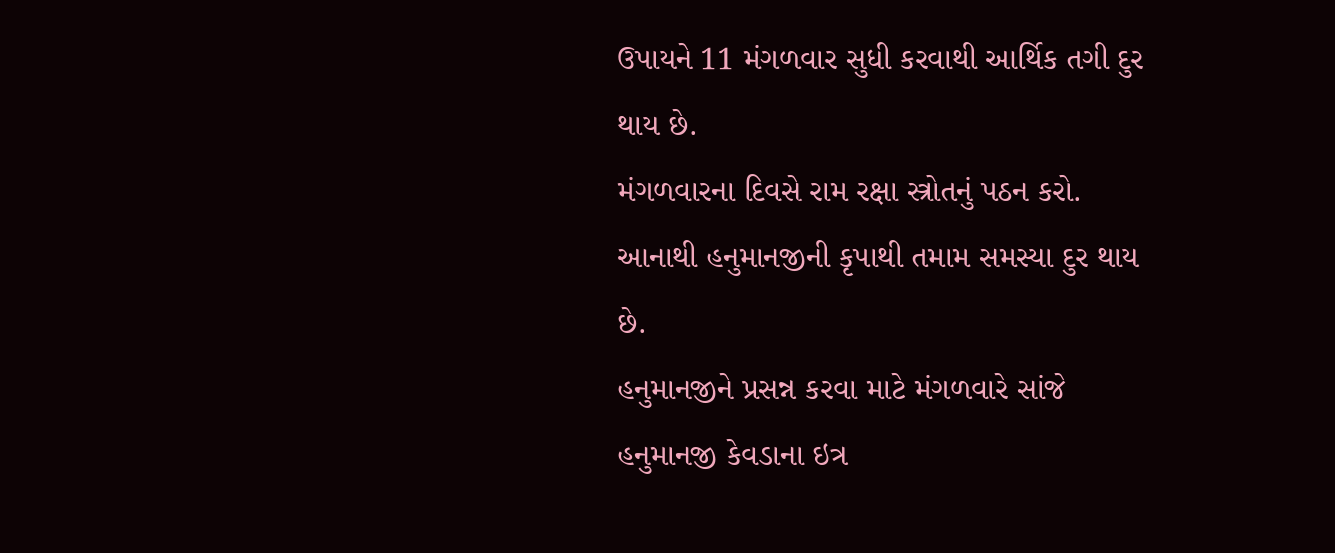ઉપાયને 11 મંગળવાર સુધી કરવાથી આર્થિક તગી દુર થાય છે.
મંગળવારના દિવસે રામ રક્ષા સ્ત્રોતનું પઠન કરો. આનાથી હનુમાનજીની કૃપાથી તમામ સમસ્યા દુર થાય છે.
હનુમાનજીને પ્રસન્ન કરવા માટે મંગળવારે સાંજે હનુમાનજી કેવડાના ઇત્ર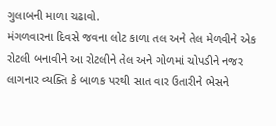ગુલાબની માળા ચઢાવો.
મંગળવારના દિવસે જવના લોટ કાળા તલ અને તેલ મેળવીને એક રોટલી બનાવીને આ રોટલીને તેલ અને ગોળમાં ચોપડીને નજર લાગનાર વ્યક્તિ કે બાળક પરથી સાત વાર ઉતારીને ભેસને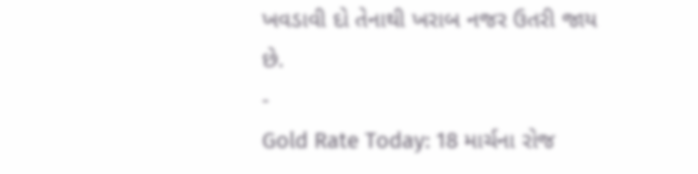ખવડાવી દો તેનાથી ખરાબ નજર ઉતરી જાય છે.
-
Gold Rate Today: 18 માર્ચના રોજ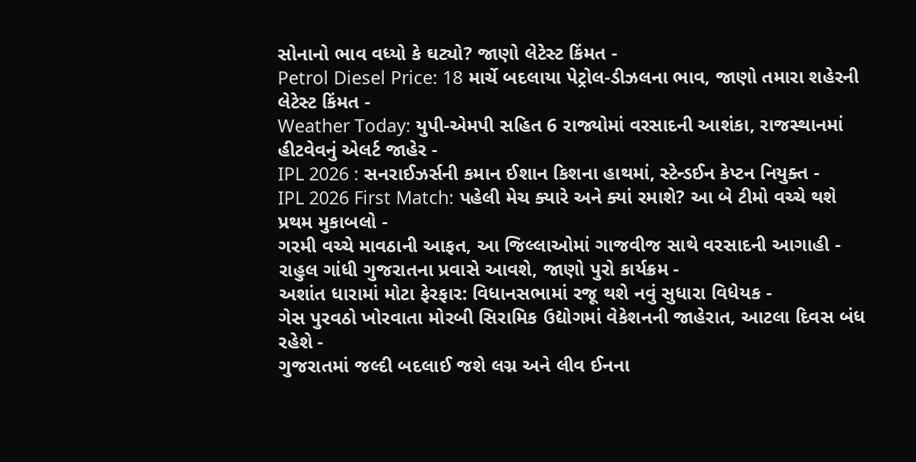સોનાનો ભાવ વધ્યો કે ઘટ્યો? જાણો લેટેસ્ટ કિંમત -
Petrol Diesel Price: 18 માર્ચે બદલાયા પેટ્રોલ-ડીઝલના ભાવ, જાણો તમારા શહેરની લેટેસ્ટ કિંમત -
Weather Today: યુપી-એમપી સહિત 6 રાજ્યોમાં વરસાદની આશંકા, રાજસ્થાનમાં હીટવેવનું એલર્ટ જાહેર -
IPL 2026 : સનરાઈઝર્સની કમાન ઈશાન કિશના હાથમાં, સ્ટેન્ડઈન કેપ્ટન નિયુક્ત -
IPL 2026 First Match: પહેલી મેચ ક્યારે અને ક્યાં રમાશે? આ બે ટીમો વચ્ચે થશે પ્રથમ મુકાબલો -
ગરમી વચ્ચે માવઠાની આફત, આ જિલ્લાઓમાં ગાજવીજ સાથે વરસાદની આગાહી -
રાહુલ ગાંધી ગુજરાતના પ્રવાસે આવશે, જાણો પુરો કાર્યક્રમ -
અશાંત ધારામાં મોટા ફેરફાર: વિધાનસભામાં રજૂ થશે નવું સુધારા વિધેયક -
ગેસ પુરવઠો ખોરવાતા મોરબી સિરામિક ઉદ્યોગમાં વેકેશનની જાહેરાત, આટલા દિવસ બંધ રહેશે -
ગુજરાતમાં જલ્દી બદલાઈ જશે લગ્ન અને લીવ ઈનના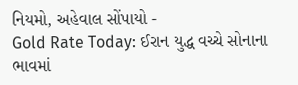નિયમો, અહેવાલ સોંપાયો -
Gold Rate Today: ઈરાન યુદ્ધ વચ્ચે સોનાના ભાવમાં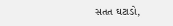સતત ઘટાડો,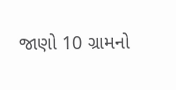જાણો 10 ગ્રામનો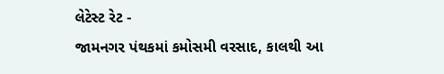લેટેસ્ટ રેટ -
જામનગર પંથકમાં કમોસમી વરસાદ, કાલથી આ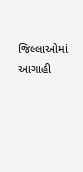જિલ્લાઓમાં આગાહી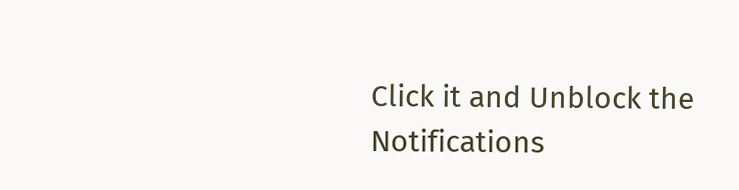Click it and Unblock the Notifications